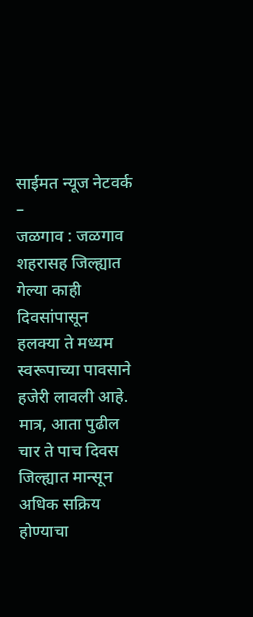साईमत न्यूज नेटवर्क –
जळगाव : जळगाव शहरासह जिल्ह्यात गेल्या काही दिवसांपासून हलक्या ते मध्यम स्वरूपाच्या पावसाने हजेरी लावली आहे. मात्र, आता पुढील चार ते पाच दिवस जिल्ह्यात मान्सून अधिक सक्रिय होण्याचा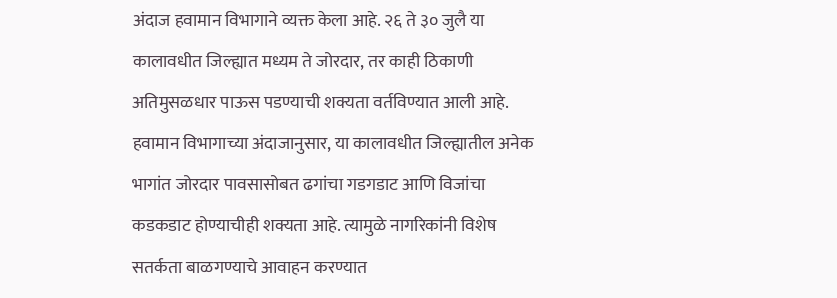अंदाज हवामान विभागाने व्यक्त केला आहे. २६ ते ३० जुलै या कालावधीत जिल्ह्यात मध्यम ते जोरदार, तर काही ठिकाणी अतिमुसळधार पाऊस पडण्याची शक्यता वर्तविण्यात आली आहे.
हवामान विभागाच्या अंदाजानुसार, या कालावधीत जिल्ह्यातील अनेक भागांत जोरदार पावसासोबत ढगांचा गडगडाट आणि विजांचा कडकडाट होण्याचीही शक्यता आहे. त्यामुळे नागरिकांनी विशेष सतर्कता बाळगण्याचे आवाहन करण्यात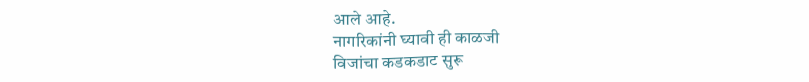आले आहे.
नागरिकांनी घ्यावी ही काळजी
विजांचा कडकडाट सुरू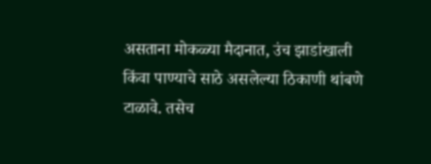असताना मोकळ्या मैदानात, उंच झाडांखाली किंवा पाण्याचे साठे असलेल्या ठिकाणी थांबणे टाळावे. तसेच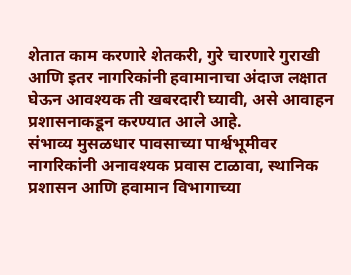शेतात काम करणारे शेतकरी, गुरे चारणारे गुराखी आणि इतर नागरिकांनी हवामानाचा अंदाज लक्षात घेऊन आवश्यक ती खबरदारी घ्यावी, असे आवाहन प्रशासनाकडून करण्यात आले आहे.
संभाव्य मुसळधार पावसाच्या पार्श्वभूमीवर नागरिकांनी अनावश्यक प्रवास टाळावा, स्थानिक प्रशासन आणि हवामान विभागाच्या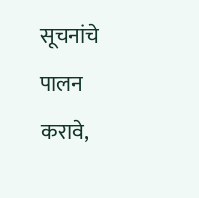सूचनांचे पालन करावे,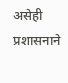असेही प्रशासनाने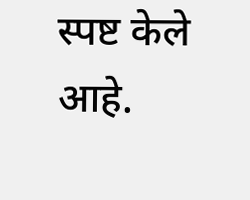स्पष्ट केले आहे.